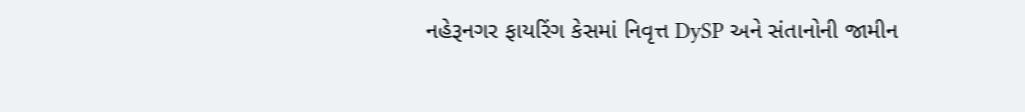નહેરૂનગર ફાયરિંગ કેસમાં નિવૃત્ત DySP અને સંતાનોની જામીન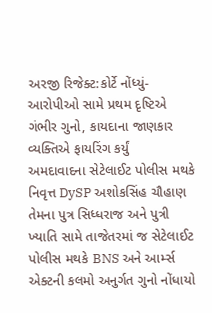અરજી રિજેક્ટ:કોર્ટે નોંધ્યું- આરોપીઓ સામે પ્રથમ દૃષ્ટિએ ગંભીર ગુનો, કાયદાના જાણકાર વ્યક્તિએ ફાયરિંગ કર્યું
અમદાવાદના સેટેલાઈટ પોલીસ મથકે નિવૃત્ત DySP અશોકસિંહ ચૌહાણ તેમના પુત્ર સિધ્ધરાજ અને પુત્રી ખ્યાતિ સામે તાજેતરમાં જ સેટેલાઈટ પોલીસ મથકે BNS અને આર્મ્સ એક્ટની કલમો અનુર્ગત ગુનો નોંધાયો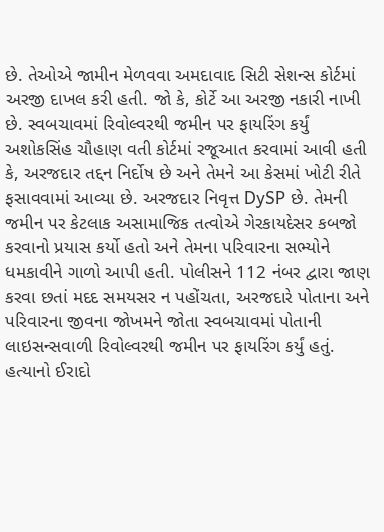છે. તેઓએ જામીન મેળવવા અમદાવાદ સિટી સેશન્સ કોર્ટમાં અરજી દાખલ કરી હતી. જો કે, કોર્ટે આ અરજી નકારી નાખી છે. સ્વબચાવમાં રિવોલ્વરથી જમીન પર ફાયરિંગ કર્યું
અશોકસિંહ ચૌહાણ વતી કોર્ટમાં રજૂઆત કરવામાં આવી હતી કે, અરજદાર તદ્દન નિર્દોષ છે અને તેમને આ કેસમાં ખોટી રીતે ફસાવવામાં આવ્યા છે. અરજદાર નિવૃત્ત DySP છે. તેમની જમીન પર કેટલાક અસામાજિક તત્વોએ ગેરકાયદેસર કબજો કરવાનો પ્રયાસ કર્યો હતો અને તેમના પરિવારના સભ્યોને ધમકાવીને ગાળો આપી હતી. પોલીસને 112 નંબર દ્વારા જાણ કરવા છતાં મદદ સમયસર ન પહોંચતા, અરજદારે પોતાના અને પરિવારના જીવના જોખમને જોતા સ્વબચાવમાં પોતાની લાઇસન્સવાળી રિવોલ્વરથી જમીન પર ફાયરિંગ કર્યું હતું. હત્યાનો ઈરાદો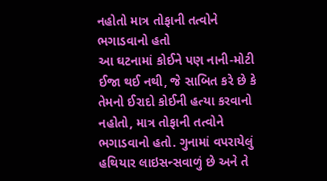નહોતો માત્ર તોફાની તત્વોને ભગાડવાનો હતો
આ ઘટનામાં કોઈને પણ નાની-મોટી ઈજા થઈ નથી, જે સાબિત કરે છે કે તેમનો ઈરાદો કોઈની હત્યા કરવાનો નહોતો, માત્ર તોફાની તત્વોને ભગાડવાનો હતો. ગુનામાં વપરાયેલું હથિયાર લાઇસન્સવાળું છે અને તે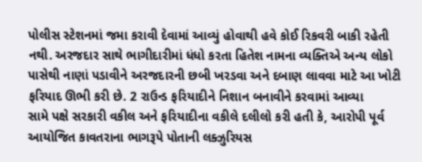પોલીસ સ્ટેશનમાં જમા કરાવી દેવામાં આવ્યું હોવાથી હવે કોઈ રિકવરી બાકી રહેતી નથી. અરજદાર સાથે ભાગીદારીમાં ધંધો કરતા હિતેશ નામના વ્યક્તિએ અન્ય લોકો પાસેથી નાણાં પડાવીને અરજદારની છબી ખરડવા અને દબાણ લાવવા માટે આ ખોટી ફરિયાદ ઊભી કરી છે. 2 રાઉન્ડ ફરિયાદીને નિશાન બનાવીને કરવામાં આવ્યા
સામે પક્ષે સરકારી વકીલ અને ફરિયાદીના વકીલે દલીલો કરી હતી કે, આરોપી પૂર્વ આયોજિત કાવતરાના ભાગરૂપે પોતાની લક્ઝુરિયસ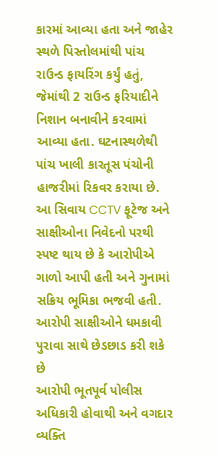કારમાં આવ્યા હતા અને જાહેર સ્થળે પિસ્તોલમાંથી પાંચ રાઉન્ડ ફાયરિંગ કર્યું હતું, જેમાંથી 2 રાઉન્ડ ફરિયાદીને નિશાન બનાવીને કરવામાં આવ્યા હતા. ઘટનાસ્થળેથી પાંચ ખાલી કારતૂસ પંચોની હાજરીમાં રિકવર કરાયા છે. આ સિવાય CCTV ફૂટેજ અને સાક્ષીઓના નિવેદનો પરથી સ્પષ્ટ થાય છે કે આરોપીએ ગાળો આપી હતી અને ગુનામાં સક્રિય ભૂમિકા ભજવી હતી. આરોપી સાક્ષીઓને ધમકાવી પુરાવા સાથે છેડછાડ કરી શકે છે
આરોપી ભૂતપૂર્વ પોલીસ અધિકારી હોવાથી અને વગદાર વ્યક્તિ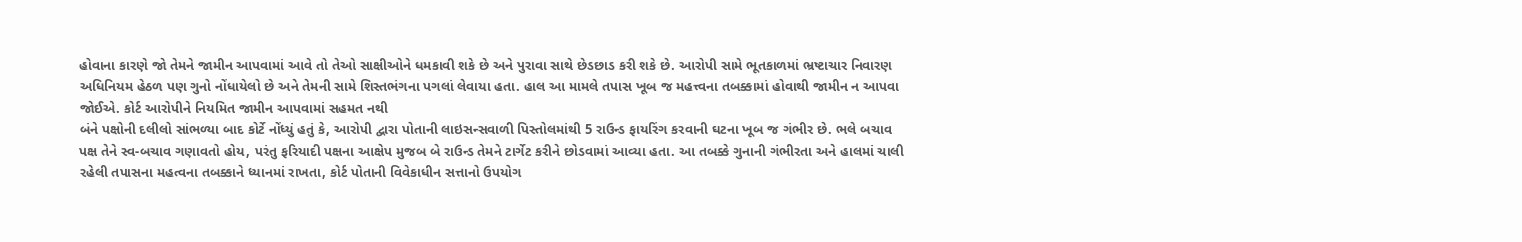હોવાના કારણે જો તેમને જામીન આપવામાં આવે તો તેઓ સાક્ષીઓને ધમકાવી શકે છે અને પુરાવા સાથે છેડછાડ કરી શકે છે. આરોપી સામે ભૂતકાળમાં ભ્રષ્ટાચાર નિવારણ અધિનિયમ હેઠળ પણ ગુનો નોંધાયેલો છે અને તેમની સામે શિસ્તભંગના પગલાં લેવાયા હતા. હાલ આ મામલે તપાસ ખૂબ જ મહત્ત્વના તબક્કામાં હોવાથી જામીન ન આપવા જોઈએ. કોર્ટ આરોપીને નિયમિત જામીન આપવામાં સહમત નથી
બંને પક્ષોની દલીલો સાંભળ્યા બાદ કોર્ટે નોંધ્યું હતું કે, આરોપી દ્વારા પોતાની લાઇસન્સવાળી પિસ્તોલમાંથી 5 રાઉન્ડ ફાયરિંગ કરવાની ઘટના ખૂબ જ ગંભીર છે. ભલે બચાવ પક્ષ તેને સ્વ-બચાવ ગણાવતો હોય, પરંતુ ફરિયાદી પક્ષના આક્ષેપ મુજબ બે રાઉન્ડ તેમને ટાર્ગેટ કરીને છોડવામાં આવ્યા હતા. આ તબક્કે ગુનાની ગંભીરતા અને હાલમાં ચાલી રહેલી તપાસના મહત્વના તબક્કાને ધ્યાનમાં રાખતા, કોર્ટ પોતાની વિવેકાધીન સત્તાનો ઉપયોગ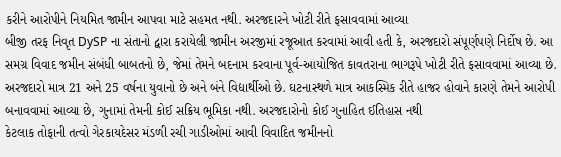કરીને આરોપીને નિયમિત જામીન આપવા માટે સહમત નથી. અરજદારને ખોટી રીતે ફસાવવામાં આવ્યા
બીજી તરફ નિવૃત DySP ના સંતાનો દ્વારા કરાયેલી જામીન અરજીમાં રજૂઆત કરવામાં આવી હતી કે, અરજદારો સંપૂર્ણપણે નિર્દોષ છે. આ સમગ્ર વિવાદ જમીન સંબંધી બાબતનો છે, જેમાં તેમને બદનામ કરવાના પૂર્વ-આયોજિત કાવતરાના ભાગરૂપે ખોટી રીતે ફસાવવામાં આવ્યા છે. અરજદારો માત્ર 21 અને 25 વર્ષના યુવાનો છે અને બંને વિદ્યાર્થીઓ છે. ઘટનાસ્થળે માત્ર આકસ્મિક રીતે હાજર હોવાને કારણે તેમને આરોપી બનાવવામાં આવ્યા છે, ગુનામાં તેમની કોઈ સક્રિય ભૂમિકા નથી. અરજદારોનો કોઈ ગુનાહિત ઈતિહાસ નથી
કેટલાક તોફાની તત્વો ગેરકાયદેસર મંડળી રચી ગાડીઓમાં આવી વિવાદિત જમીનનો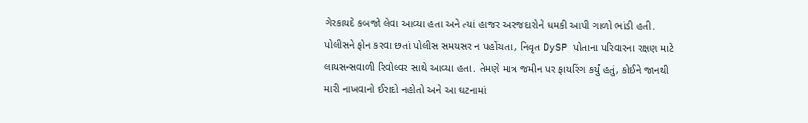ગેરકાયદે કબજો લેવા આવ્યા હતા અને ત્યાં હાજર અરજદારોને ધમકી આપી ગાળો ભાંડી હતી. પોલીસને ફોન કરવા છતાં પોલીસ સમયસર ન પહોંચતા, નિવૃત DySP પોતાના પરિવારના રક્ષણ માટે લાયસન્સવાળી રિવોલ્વર સાથે આવ્યા હતા. તેમણે માત્ર જમીન પર ફાયરિંગ કર્યું હતું, કોઈને જાનથી મારી નાખવાનો ઈરાદો નહોતો અને આ ઘટનામાં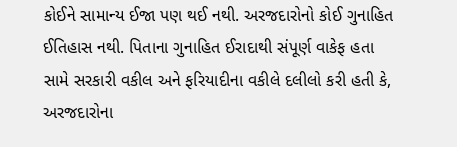કોઈને સામાન્ય ઈજા પણ થઈ નથી. અરજદારોનો કોઈ ગુનાહિત ઈતિહાસ નથી. પિતાના ગુનાહિત ઈરાદાથી સંપૂર્ણ વાકેફ હતા
સામે સરકારી વકીલ અને ફરિયાદીના વકીલે દલીલો કરી હતી કે, અરજદારોના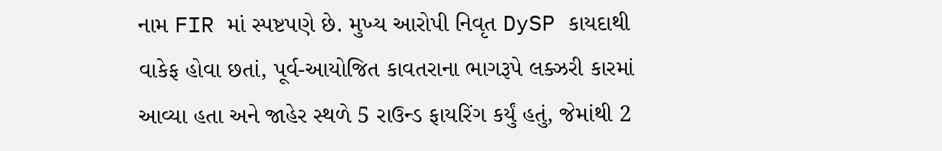નામ FIR માં સ્પષ્ટપણે છે. મુખ્ય આરોપી નિવૃત DySP કાયદાથી વાકેફ હોવા છતાં, પૂર્વ-આયોજિત કાવતરાના ભાગરૂપે લક્ઝરી કારમાં આવ્યા હતા અને જાહેર સ્થળે 5 રાઉન્ડ ફાયરિંગ કર્યું હતું, જેમાંથી 2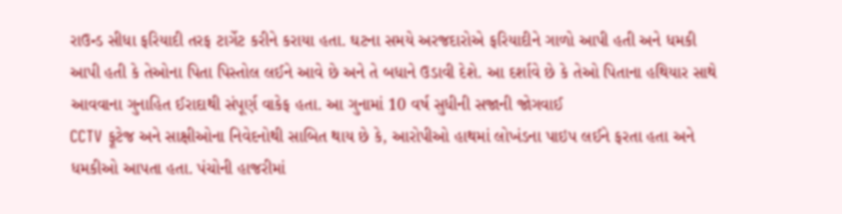રાઉન્ડ સીધા ફરિયાદી તરફ ટાર્ગેટ કરીને કરાયા હતા. ઘટના સમયે અરજદારોએ ફરિયાદીને ગાળો આપી હતી અને ધમકી આપી હતી કે તેઓના પિતા પિસ્તોલ લઈને આવે છે અને તે બધાને ઉડાવી દેશે. આ દર્શાવે છે કે તેઓ પિતાના હથિયાર સાથે આવવાના ગુનાહિત ઈરાદાથી સંપૂર્ણ વાકેફ હતા. આ ગુનામાં 10 વર્ષ સુધીની સજાની જોગવાઈ
CCTV ફૂટેજ અને સાક્ષીઓના નિવેદનોથી સાબિત થાય છે કે, આરોપીઓ હાથમાં લોખંડના પાઇપ લઈને ફરતા હતા અને ધમકીઓ આપતા હતા. પંચોની હાજરીમાં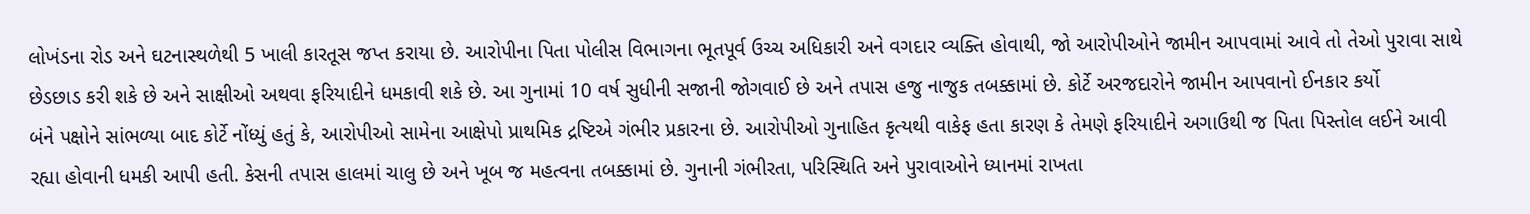લોખંડના રોડ અને ઘટનાસ્થળેથી 5 ખાલી કારતૂસ જપ્ત કરાયા છે. આરોપીના પિતા પોલીસ વિભાગના ભૂતપૂર્વ ઉચ્ચ અધિકારી અને વગદાર વ્યક્તિ હોવાથી, જો આરોપીઓને જામીન આપવામાં આવે તો તેઓ પુરાવા સાથે છેડછાડ કરી શકે છે અને સાક્ષીઓ અથવા ફરિયાદીને ધમકાવી શકે છે. આ ગુનામાં 10 વર્ષ સુધીની સજાની જોગવાઈ છે અને તપાસ હજુ નાજુક તબક્કામાં છે. કોર્ટે અરજદારોને જામીન આપવાનો ઈનકાર કર્યો
બંને પક્ષોને સાંભળ્યા બાદ કોર્ટે નોંધ્યું હતું કે, આરોપીઓ સામેના આક્ષેપો પ્રાથમિક દ્રષ્ટિએ ગંભીર પ્રકારના છે. આરોપીઓ ગુનાહિત કૃત્યથી વાકેફ હતા કારણ કે તેમણે ફરિયાદીને અગાઉથી જ પિતા પિસ્તોલ લઈને આવી રહ્યા હોવાની ધમકી આપી હતી. કેસની તપાસ હાલમાં ચાલુ છે અને ખૂબ જ મહત્વના તબક્કામાં છે. ગુનાની ગંભીરતા, પરિસ્થિતિ અને પુરાવાઓને ધ્યાનમાં રાખતા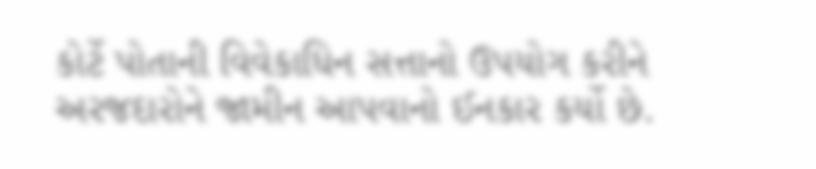કોર્ટે પોતાની વિવેકાધિન સત્તાનો ઉપયોગ કરીને અરજદારોને જામીન આપવાનો ઈનકાર કર્યો છે.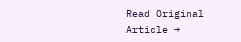Read Original Article →